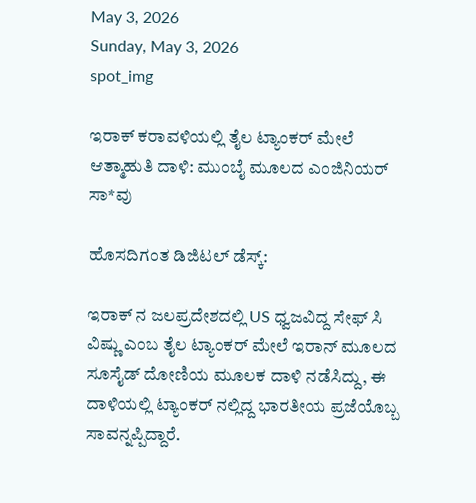May 3, 2026
Sunday, May 3, 2026
spot_img

ಇರಾಕ್ ಕರಾವಳಿಯಲ್ಲಿ ತೈಲ ಟ್ಯಾಂಕರ್ ಮೇಲೆ ಆತ್ಮಾಹುತಿ ದಾಳಿ: ಮುಂಬೈ ಮೂಲದ ಎಂಜಿನಿಯರ್‌ ಸಾ*ವು

ಹೊಸದಿಗಂತ ಡಿಜಿಟಲ್ ಡೆಸ್ಕ್:

ಇರಾಕ್‌ ನ ಜಲಪ್ರದೇಶದಲ್ಲಿ US ಧ್ವಜವಿದ್ದ ಸೇಫ್‌ ಸಿ ವಿಷ್ಣು ಎಂಬ ತೈಲ ಟ್ಯಾಂಕರ್‌ ಮೇಲೆ ಇರಾನ್ ಮೂಲದ ಸೂಸೈಡ್‌ ದೋಣಿಯ ಮೂಲಕ ದಾಳಿ ನಡೆಸಿದ್ದು, ಈ ದಾಳಿಯಲ್ಲಿ ಟ್ಯಾಂಕರ್‌ ನಲ್ಲಿದ್ದ ಭಾರತೀಯ ಪ್ರಜೆಯೊಬ್ಬ ಸಾವನ್ನಪ್ಪಿದ್ದಾರೆ.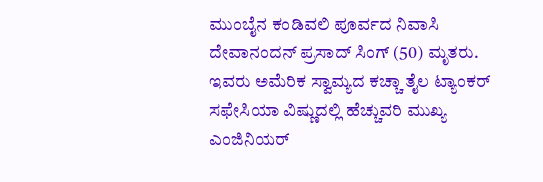ಮುಂಬೈನ ಕಂಡಿವಲಿ ಪೂರ್ವದ ನಿವಾಸಿ ದೇವಾನಂದನ್‌ ಪ್ರಸಾದ್‌ ಸಿಂಗ್‌ (50) ಮೃತರು. ಇವರು ಅಮೆರಿಕ ಸ್ವಾಮ್ಯದ ಕಚ್ಚಾ ತೈಲ ಟ್ಯಾಂಕರ್‌ ಸಫೇಸಿಯಾ ವಿಷ್ಣುದಲ್ಲಿ ಹೆಚ್ಚುವರಿ ಮುಖ್ಯ ಎಂಜಿನಿಯರ್‌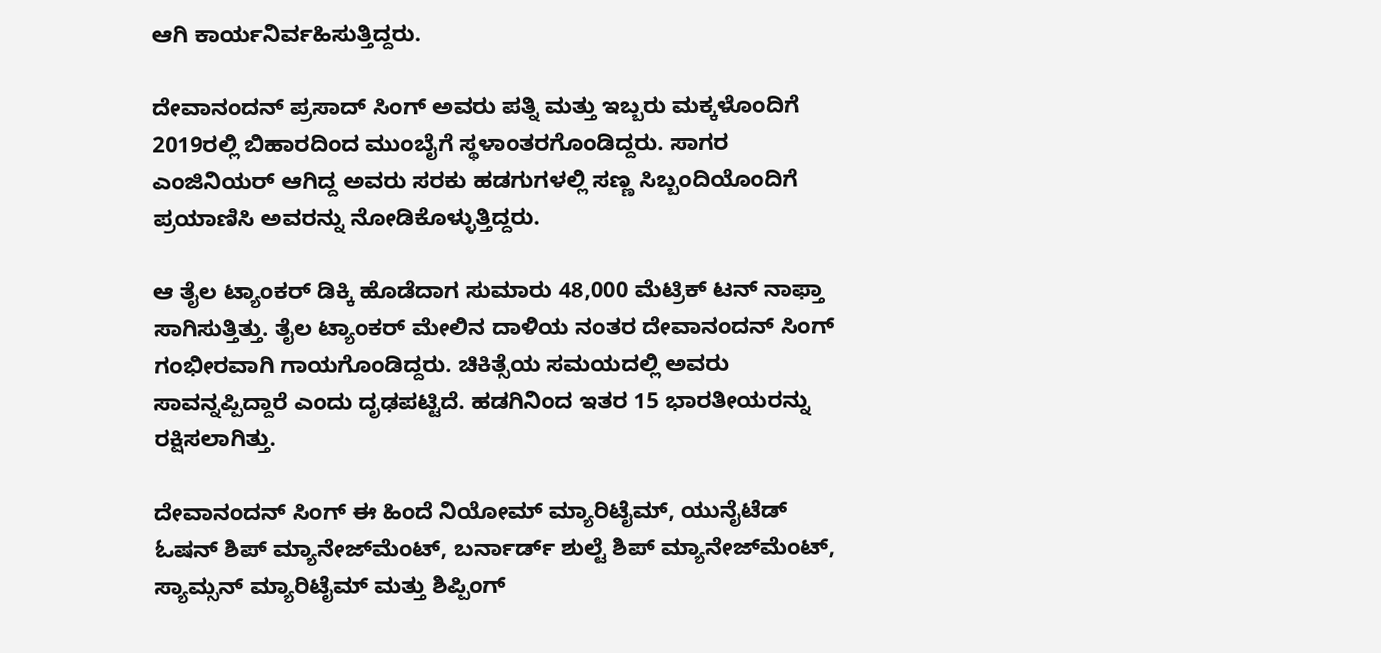ಆಗಿ ಕಾರ್ಯನಿರ್ವಹಿಸುತ್ತಿದ್ದರು.

ದೇವಾನಂದನ್‌ ಪ್ರಸಾದ್‌ ಸಿಂಗ್‌ ಅವರು ಪತ್ನಿ ಮತ್ತು ಇಬ್ಬರು ಮಕ್ಕಳೊಂದಿಗೆ 2019ರಲ್ಲಿ ಬಿಹಾರದಿಂದ ಮುಂಬೈಗೆ ಸ್ಥಳಾಂತರಗೊಂಡಿದ್ದರು. ಸಾಗರ ಎಂಜಿನಿಯರ್‌ ಆಗಿದ್ದ ಅವರು ಸರಕು ಹಡಗುಗಳಲ್ಲಿ ಸಣ್ಣ ಸಿಬ್ಬಂದಿಯೊಂದಿಗೆ ಪ್ರಯಾಣಿಸಿ ಅವರನ್ನು ನೋಡಿಕೊಳ್ಳುತ್ತಿದ್ದರು.

ಆ ತೈಲ ಟ್ಯಾಂಕರ್ ಡಿಕ್ಕಿ ಹೊಡೆದಾಗ ಸುಮಾರು 48,000 ಮೆಟ್ರಿಕ್ ಟನ್ ನಾಫ್ತಾ ಸಾಗಿಸುತ್ತಿತ್ತು. ತೈಲ ಟ್ಯಾಂಕರ್ ಮೇಲಿನ ದಾಳಿಯ ನಂತರ ದೇವಾನಂದನ್ ಸಿಂಗ್ ಗಂಭೀರವಾಗಿ ಗಾಯಗೊಂಡಿದ್ದರು. ಚಿಕಿತ್ಸೆಯ ಸಮಯದಲ್ಲಿ ಅವರು ಸಾವನ್ನಪ್ಪಿದ್ದಾರೆ ಎಂದು ದೃಢಪಟ್ಟಿದೆ. ಹಡಗಿನಿಂದ ಇತರ 15 ಭಾರತೀಯರನ್ನು ರಕ್ಷಿಸಲಾಗಿತ್ತು.

ದೇವಾನಂದನ್ ಸಿಂಗ್ ಈ ಹಿಂದೆ ನಿಯೋಮ್ ಮ್ಯಾರಿಟೈಮ್, ಯುನೈಟೆಡ್ ಓಷನ್ ಶಿಪ್ ಮ್ಯಾನೇಜ್‌ಮೆಂಟ್, ಬರ್ನಾರ್ಡ್ ಶುಲ್ಟೆ ಶಿಪ್ ಮ್ಯಾನೇಜ್‌ಮೆಂಟ್, ಸ್ಯಾಮ್ಸನ್ ಮ್ಯಾರಿಟೈಮ್ ಮತ್ತು ಶಿಪ್ಪಿಂಗ್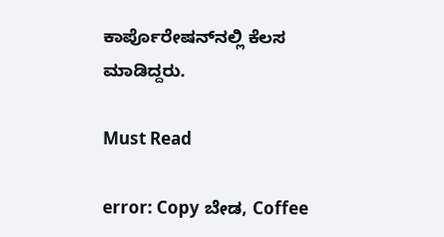ಕಾರ್ಪೊರೇಷನ್‌ನಲ್ಲಿ ಕೆಲಸ ಮಾಡಿದ್ದರು.

Must Read

error: Copy ಬೇಡ, Coffee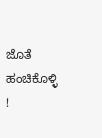ಜೊತೆ ಹಂಚಿಕೊಳ್ಳಿ !